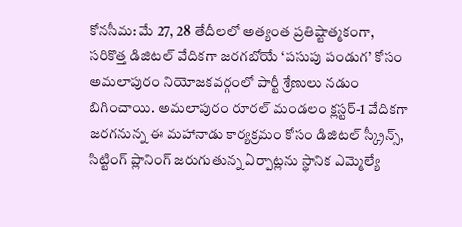కోనసీమ: మే 27, 28 తేదీలలో అత్యంత ప్రతిష్టాత్మకంగా, సరికొత్త డిజిటల్ వేదికగా జరగబోయే ‘పసుపు పండుగ’ కోసం అమలాపురం నియోజకవర్గంలో పార్టీ శ్రేణులు నడుం బిగించాయి. అమలాపురం రూరల్ మండలం క్లస్టర్-1 వేదికగా జరగనున్న ఈ మహానాడు కార్యక్రమం కోసం డిజిటల్ స్క్రీన్స్, సిట్టింగ్ ప్లానింగ్ జరుగుతున్న ఏర్పాట్లను స్థానిక ఎమ్మెల్యే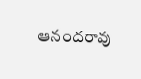ఆనందరావు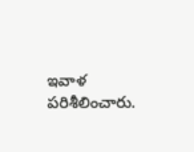ఇవాళ పరిశీలించారు.